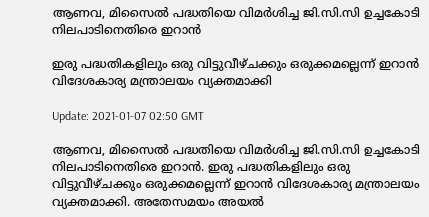ആണവ, മിസൈൽ പദ്ധതിയെ വിമർശിച്ച ജി.സി.സി ഉച്ചകോടി നിലപാടിനെതിരെ ഇറാൻ

ഇരു പദ്ധതികളിലും ഒരു വിട്ടുവീഴ്ചക്കും ഒരുക്കമല്ലെന്ന് ഇറാൻ വിദേശകാര്യ മന്ത്രാലയം വ്യക്തമാക്കി

Update: 2021-01-07 02:50 GMT

ആണവ, മിസൈൽ പദ്ധതിയെ വിമർശിച്ച ജി.സി.സി ഉച്ചകോടി നിലപാടിനെതിരെ ഇറാൻ. ഇരു പദ്ധതികളിലും ഒരു വിട്ടുവീഴ്ചക്കും ഒരുക്കമല്ലെന്ന് ഇറാൻ വിദേശകാര്യ മന്ത്രാലയം വ്യക്തമാക്കി. അതേസമയം അയൽ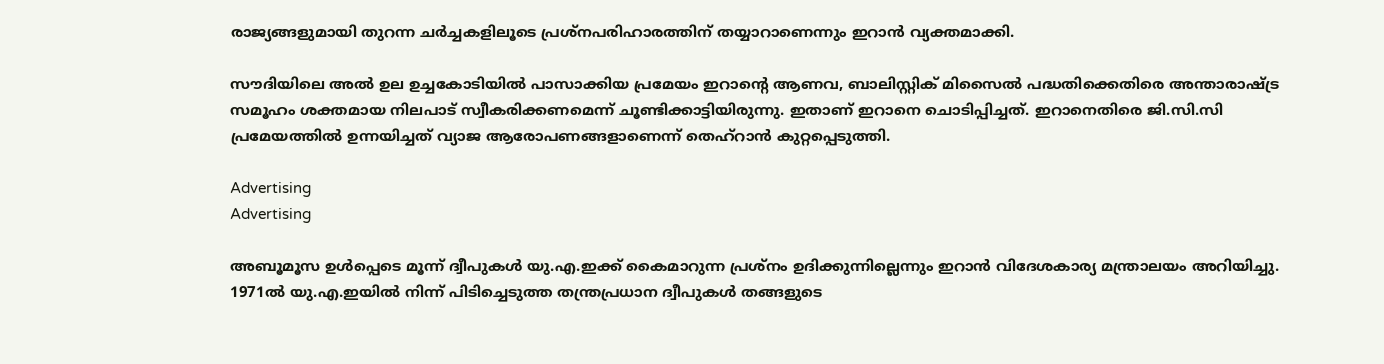രാജ്യങ്ങളുമായി തുറന്ന ചർച്ചകളിലൂടെ പ്രശ്നപരിഹാരത്തിന് തയ്യാറാണെന്നും ഇറാൻ വ്യക്തമാക്കി.

സൗദിയിലെ അൽ ഉല ഉച്ചകോടിയിൽ പാസാക്കിയ പ്രമേയം ഇറാന്‍റെ ആണവ, ബാലിസ്റ്റിക് മിസൈൽ പദ്ധതിക്കെതിരെ അന്താരാഷ്ട്ര സമൂഹം ശക്തമായ നിലപാട് സ്വീകരിക്കണമെന്ന് ചൂണ്ടിക്കാട്ടിയിരുന്നു. ഇതാണ് ഇറാനെ ചൊടിപ്പിച്ചത്. ഇറാനെതിരെ ജി.സി.സി പ്രമേയത്തിൽ ഉന്നയിച്ചത് വ്യാജ ആരോപണങ്ങളാണെന്ന് തെഹ്റാൻ കുറ്റപ്പെടുത്തി.

Advertising
Advertising

അബൂമൂസ ഉൾപ്പെടെ മൂന്ന് ദ്വീപുകൾ യു.എ.ഇക്ക് കൈമാറുന്ന പ്രശ്നം ഉദിക്കുന്നില്ലെന്നും ഇറാൻ വിദേശകാര്യ മന്ത്രാലയം അറിയിച്ചു. 1971ൽ യു.എ.ഇയിൽ നിന്ന് പിടിച്ചെടുത്ത തന്ത്രപ്രധാന ദ്വീപുകൾ തങ്ങളുടെ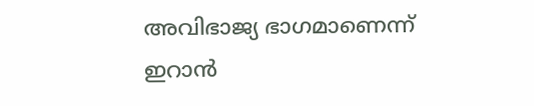അവിഭാജ്യ ഭാഗമാണെന്ന് ഇറാൻ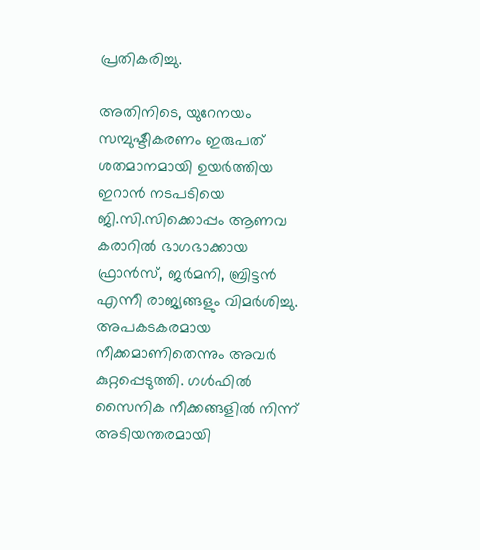പ്രതികരിച്ചു.

അതിനിടെ, യുറേനയം സമ്പുഷ്ടീകരണം ഇരുപത് ശതമാനമായി ഉയർത്തിയ ഇറാൻ നടപടിയെ ജി.സി.സിക്കൊപ്പം ആണവ കരാറിൽ ഭാഗഭാക്കായ ഫ്രാൻസ്, ജർമനി, ബ്രിട്ടൻ എന്നീ രാജ്യങ്ങളും വിമർശിച്ചു. അപകടകരമായ നീക്കമാണിതെന്നും അവർ കുറ്റപ്പെടുത്തി. ഗൾഫിൽ സൈനിക നീക്കങ്ങളിൽ നിന്ന് അടിയന്തരമായി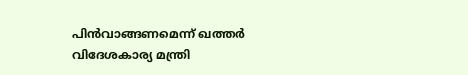പിൻവാങ്ങണമെന്ന് ഖത്തർ വിദേശകാര്യ മന്ത്രി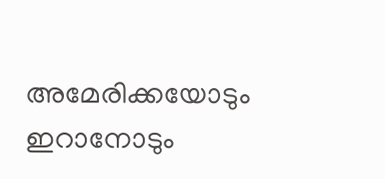അമേരിക്കയോടും ഇറാനോടും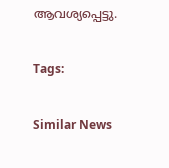ആവശ്യപ്പെട്ടു.

Tags:

Similar News